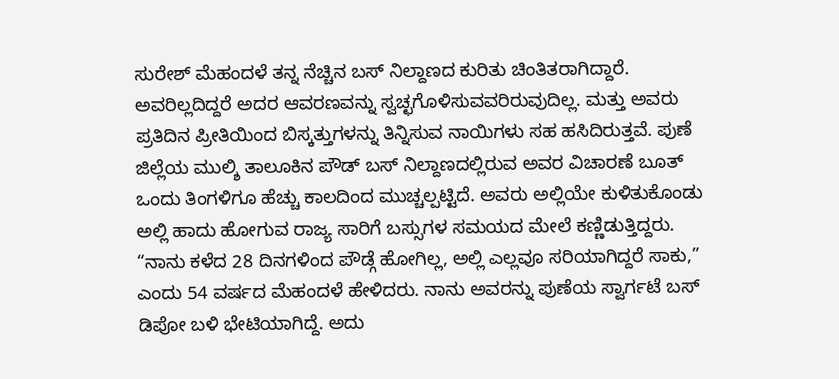ಸುರೇಶ್ ಮೆಹಂದಳೆ ತನ್ನ ನೆಚ್ಚಿನ ಬಸ್ ನಿಲ್ದಾಣದ ಕುರಿತು ಚಿಂತಿತರಾಗಿದ್ದಾರೆ. ಅವರಿಲ್ಲದಿದ್ದರೆ ಅದರ ಆವರಣವನ್ನು ಸ್ವಚ್ಛಗೊಳಿಸುವವರಿರುವುದಿಲ್ಲ. ಮತ್ತು ಅವರು ಪ್ರತಿದಿನ ಪ್ರೀತಿಯಿಂದ ಬಿಸ್ಕತ್ತುಗಳನ್ನು ತಿನ್ನಿಸುವ ನಾಯಿಗಳು ಸಹ ಹಸಿದಿರುತ್ತವೆ. ಪುಣೆ ಜಿಲ್ಲೆಯ ಮುಲ್ಶಿ ತಾಲೂಕಿನ ಪೌಡ್ ಬಸ್ ನಿಲ್ದಾಣದಲ್ಲಿರುವ ಅವರ ವಿಚಾರಣೆ ಬೂತ್ ಒಂದು ತಿಂಗಳಿಗೂ ಹೆಚ್ಚು ಕಾಲದಿಂದ ಮುಚ್ಚಲ್ಪಟ್ಟಿದೆ. ಅವರು ಅಲ್ಲಿಯೇ ಕುಳಿತುಕೊಂಡು ಅಲ್ಲಿ ಹಾದು ಹೋಗುವ ರಾಜ್ಯ ಸಾರಿಗೆ ಬಸ್ಸುಗಳ ಸಮಯದ ಮೇಲೆ ಕಣ್ಣಿಡುತ್ತಿದ್ದರು.
“ನಾನು ಕಳೆದ 28 ದಿನಗಳಿಂದ ಪೌಡ್ಗೆ ಹೋಗಿಲ್ಲ, ಅಲ್ಲಿ ಎಲ್ಲವೂ ಸರಿಯಾಗಿದ್ದರೆ ಸಾಕು,” ಎಂದು 54 ವರ್ಷದ ಮೆಹಂದಳೆ ಹೇಳಿದರು. ನಾನು ಅವರನ್ನು ಪುಣೆಯ ಸ್ವಾರ್ಗಟೆ ಬಸ್ ಡಿಪೋ ಬಳಿ ಭೇಟಿಯಾಗಿದ್ದೆ. ಅದು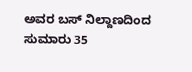ಅವರ ಬಸ್ ನಿಲ್ದಾಣದಿಂದ ಸುಮಾರು 35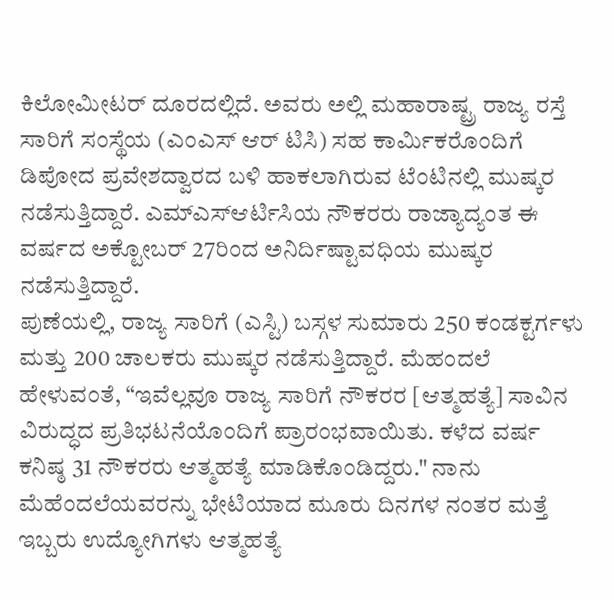ಕಿಲೋಮೀಟರ್ ದೂರದಲ್ಲಿದೆ. ಅವರು ಅಲ್ಲಿ ಮಹಾರಾಷ್ಟ್ರ ರಾಜ್ಯ ರಸ್ತೆ ಸಾರಿಗೆ ಸಂಸ್ಥೆಯ (ಎಂಎಸ್ ಆರ್ ಟಿಸಿ) ಸಹ ಕಾರ್ಮಿಕರೊಂದಿಗೆ ಡಿಪೋದ ಪ್ರವೇಶದ್ವಾರದ ಬಳಿ ಹಾಕಲಾಗಿರುವ ಟೆಂಟಿನಲ್ಲಿ ಮುಷ್ಕರ ನಡೆಸುತ್ತಿದ್ದಾರೆ. ಎಮ್ಎಸ್ಆರ್ಟಿಸಿಯ ನೌಕರರು ರಾಜ್ಯಾದ್ಯಂತ ಈ ವರ್ಷದ ಅಕ್ಟೋಬರ್ 27ರಿಂದ ಅನಿರ್ದಿಷ್ಟಾವಧಿಯ ಮುಷ್ಕರ ನಡೆಸುತ್ತಿದ್ದಾರೆ.
ಪುಣೆಯಲ್ಲಿ, ರಾಜ್ಯ ಸಾರಿಗೆ (ಎಸ್ಟಿ) ಬಸ್ಗಳ ಸುಮಾರು 250 ಕಂಡಕ್ಟರ್ಗಳು ಮತ್ತು 200 ಚಾಲಕರು ಮುಷ್ಕರ ನಡೆಸುತ್ತಿದ್ದಾರೆ. ಮೆಹಂದಲೆ ಹೇಳುವಂತೆ, “ಇವೆಲ್ಲವೂ ರಾಜ್ಯ ಸಾರಿಗೆ ನೌಕರರ [ಆತ್ಮಹತ್ಯೆ] ಸಾವಿನ ವಿರುದ್ಧದ ಪ್ರತಿಭಟನೆಯೊಂದಿಗೆ ಪ್ರಾರಂಭವಾಯಿತು. ಕಳೆದ ವರ್ಷ ಕನಿಷ್ಠ 31 ನೌಕರರು ಆತ್ಮಹತ್ಯೆ ಮಾಡಿಕೊಂಡಿದ್ದರು." ನಾನು ಮೆಹೆಂದಲೆಯವರನ್ನು ಭೇಟಿಯಾದ ಮೂರು ದಿನಗಳ ನಂತರ ಮತ್ತೆ ಇಬ್ಬರು ಉದ್ಯೋಗಿಗಳು ಆತ್ಮಹತ್ಯೆ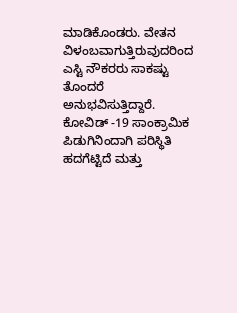ಮಾಡಿಕೊಂಡರು. ವೇತನ ವಿಳಂಬವಾಗುತ್ತಿರುವುದರಿಂದ ಎಸ್ಟಿ ನೌಕರರು ಸಾಕಷ್ಟು ತೊಂದರೆ ಅನುಭವಿಸುತ್ತಿದ್ದಾರೆ. ಕೋವಿಡ್ -19 ಸಾಂಕ್ರಾಮಿಕ ಪಿಡುಗಿನಿಂದಾಗಿ ಪರಿಸ್ಥಿತಿ ಹದಗೆಟ್ಟಿದೆ ಮತ್ತು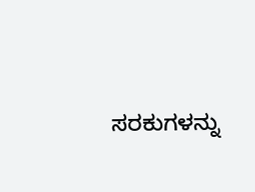ಸರಕುಗಳನ್ನು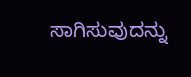ಸಾಗಿಸುವುದನ್ನು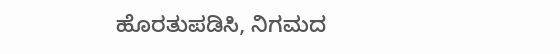ಹೊರತುಪಡಿಸಿ, ನಿಗಮದ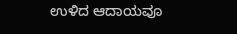ಉಳಿದ ಆದಾಯವೂ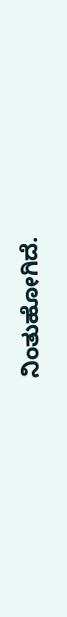ನಿಂತುಹೋಗಿದೆ.